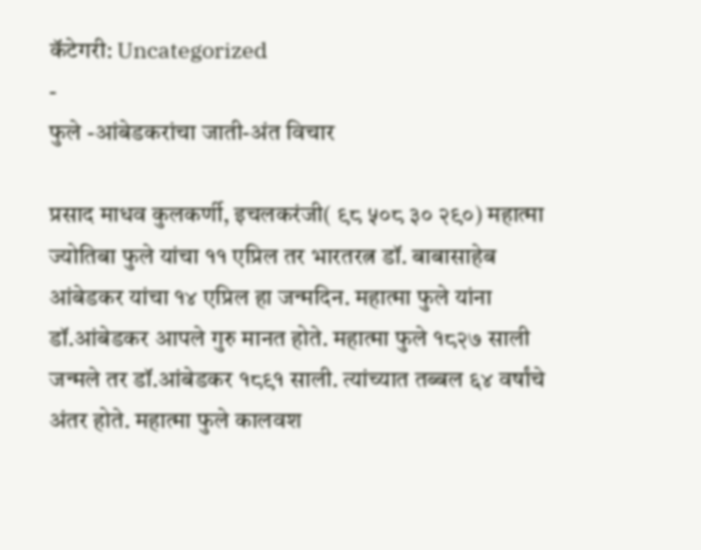कॅटेगरी: Uncategorized
-
फुले -आंबेडकरांचा जाती-अंत विचार

प्रसाद माधव कुलकर्णी, इचलकरंजी( ९८ ५०८ ३० २९०) महात्मा ज्योतिबा फुले यांचा ११ एप्रिल तर भारतरत्न डॉ. बाबासाहेब आंबेडकर यांचा १४ एप्रिल हा जन्मदिन. महात्मा फुले यांना डॉ.आंबेडकर आपले गुरु मानत होते. महात्मा फुले १८२७ साली जन्मले तर डॉ.आंबेडकर १८९१ साली. त्यांच्यात तब्बल ६४ वर्षांचे अंतर होते. महात्मा फुले कालवश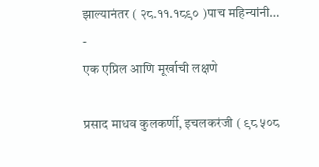झाल्यानंतर ( २८.११.१८९० )पाच महिन्यांनी…
-
एक एप्रिल आणि मूर्खाची लक्षणे

प्रसाद माधव कुलकर्णी, इचलकरंजी ( ९८ ५०८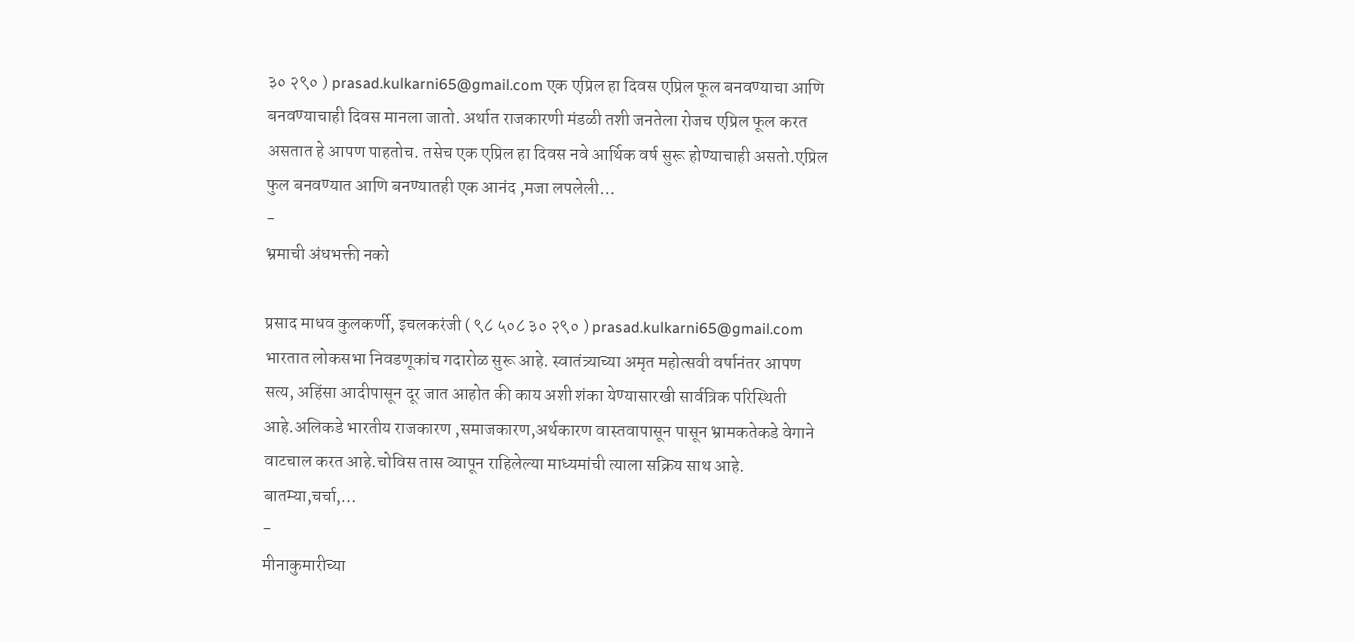३० २९० ) prasad.kulkarni65@gmail.com एक एप्रिल हा दिवस एप्रिल फूल बनवण्याचा आणि बनवण्याचाही दिवस मानला जातो. अर्थात राजकारणी मंडळी तशी जनतेला रोजच एप्रिल फूल करत असतात हे आपण पाहतोच. तसेच एक एप्रिल हा दिवस नवे आर्थिक वर्ष सुरू होण्याचाही असतो.एप्रिल फुल बनवण्यात आणि बनण्यातही एक आनंद ,मजा लपलेली…
-
भ्रमाची अंधभक्ती नको

प्रसाद माधव कुलकर्णी, इचलकरंजी ( ९८ ५०८ ३० २९० ) prasad.kulkarni65@gmail.com भारतात लोकसभा निवडणूकांच गदारोळ सुरू आहे. स्वातंत्र्याच्या अमृत महोत्सवी वर्षानंतर आपण सत्य, अहिंसा आदीपासून दूर जात आहोत की काय अशी शंका येण्यासारखी सार्वत्रिक परिस्थिती आहे.अलिकडे भारतीय राजकारण ,समाजकारण,अर्थकारण वास्तवापासून पासून भ्रामकतेकडे वेगाने वाटचाल करत आहे.चोविस तास व्यापून राहिलेल्या माध्यमांची त्याला सक्रिय साथ आहे. बातम्या,चर्चा,…
-
मीनाकुमारीच्या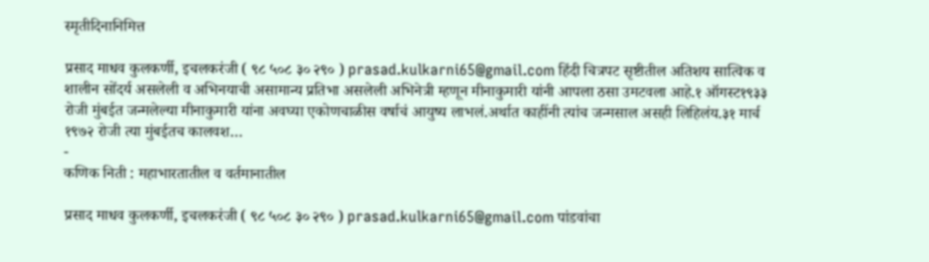स्मृतीदिनानिमित्त

प्रसाद माधव कुलकर्णी, इचलकरंजी ( ९८ ५०८ ३० २९० ) prasad.kulkarni65@gmail.com हिंदी चित्रपट सृष्टीतील अतिशय सात्विक व शालीन सोंदर्य असलेली व अभिनयाची असामान्य प्रतिभा असलेली अभिनेत्री म्हणून मीनाकुमारी यांनी आपला ठसा उमटवला आहे.१ ऑगस्ट१९३३ रोजी मुंबईत जन्मलेल्या मीनाकुमारी यांना अवघ्या एकोणचाळीस वर्षाचं आयुष्य लाभलं.अर्थात काहींनी त्यांच जन्मसाल असही लिहिलंय.३१ मार्च १९७२ रोजी त्या मुंबईतच कालवश…
-
कणिक निती : महाभारतातील व वर्तमानातील

प्रसाद माधव कुलकर्णी, इचलकरंजी ( ९८ ५०८ ३० २९० ) prasad.kulkarni65@gmail.com पांडवांचा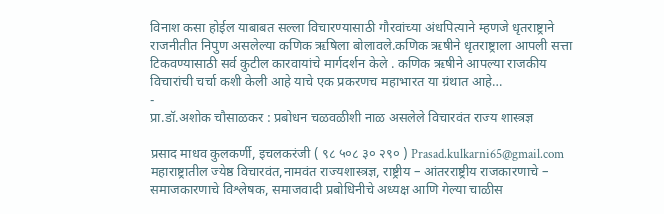विनाश कसा होईल याबाबत सल्ला विचारण्यासाठी गौरवांच्या अंधपित्याने म्हणजे धृतराष्ट्राने राजनीतीत निपुण असलेल्या कणिक ऋषिला बोलावले.कणिक ऋषीने धृतराष्ट्राला आपली सत्ता टिकवण्यासाठी सर्व कुटील कारवायांचे मार्गदर्शन केले . कणिक ऋषीने आपल्या राजकीय विचारांची चर्चा कशी केली आहे याचे एक प्रकरणच महाभारत या ग्रंथात आहे…
-
प्रा.डॉ.अशोक चौसाळकर : प्रबोधन चळवळीशी नाळ असलेले विचारवंत राज्य शास्त्रज्ञ

प्रसाद माधव कुलकर्णी, इचलकरंजी ( ९८ ५०८ ३० २९० ) Prasad.kulkarni65@gmail.com महाराष्ट्रातील ज्येष्ठ विचारवंत,नामवंत राज्यशास्त्रज्ञ, राष्ट्रीय – आंतरराष्ट्रीय राजकारणाचे – समाजकारणाचे विश्लेषक, समाजवादी प्रबोधिनीचे अध्यक्ष आणि गेल्या चाळीस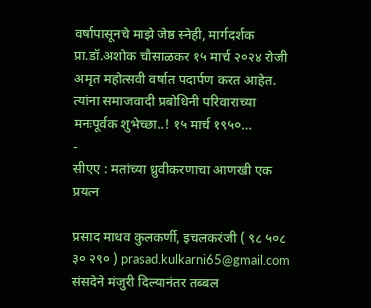वर्षापासूनचे माझे जेष्ठ स्नेही, मार्गदर्शक प्रा.डॉ.अशोक चौसाळकर १५ मार्च २०२४ रोजी अमृत महोत्सवी वर्षात पदार्पण करत आहेत. त्यांना समाजवादी प्रबोधिनी परिवाराच्या मनःपूर्वक शुभेच्छा..! १५ मार्च १९५०…
-
सीएए : मतांच्या ध्रुवीकरणाचा आणखी एक प्रयत्न

प्रसाद माधव कुलकर्णी, इचलकरंजी ( ९८ ५०८ ३० २९० ) prasad.kulkarni65@gmail.com संसदेने मंजुरी दिल्यानंतर तब्बल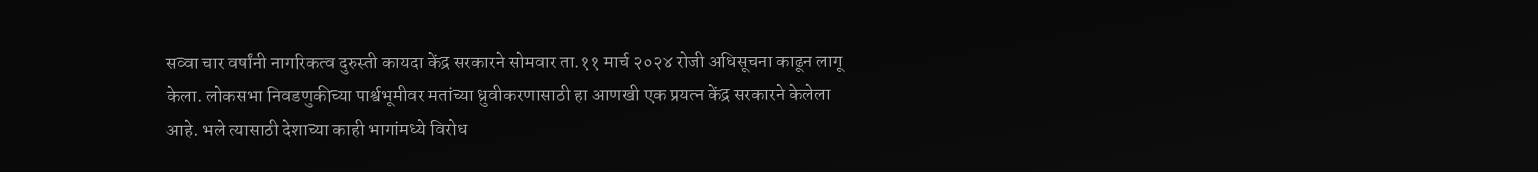सव्वा चार वर्षांनी नागरिकत्व दुरुस्ती कायदा केंद्र सरकारने सोमवार ता.११ मार्च २०२४ रोजी अधिसूचना काढून लागू केला. लोकसभा निवडणुकीच्या पार्श्वभूमीवर मतांच्या ध्रुवीकरणासाठी हा आणखी एक प्रयत्न केंद्र सरकारने केलेला आहे. भले त्यासाठी देशाच्या काही भागांमध्ये विरोध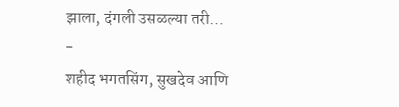झाला, दंगली उसळल्या तरी…
-
शहीद भगतसिंग, सुखदेव आणि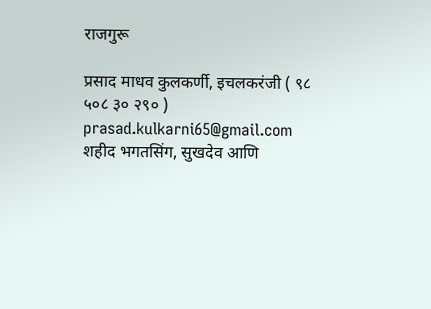राजगुरू

प्रसाद माधव कुलकर्णी, इचलकरंजी ( ९८ ५०८ ३० २९० ) prasad.kulkarni65@gmail.com शहीद भगतसिंग, सुखदेव आणि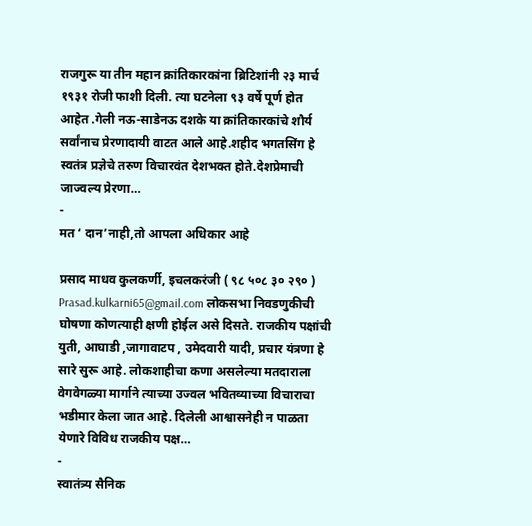राजगुरू या तीन महान क्रांतिकारकांना ब्रिटिशांनी २३ मार्च १९३१ रोजी फाशी दिली. त्या घटनेला ९३ वर्षे पूर्ण होत आहेत .गेली नऊ-साडेनऊ दशके या क्रांतिकारकांचे शौर्य सर्वांनाच प्रेरणादायी वाटत आले आहे.शहीद भगतसिंग हे स्वतंत्र प्रज्ञेचे तरुण विचारवंत देशभक्त होते.देशप्रेमाची जाज्वल्य प्रेरणा…
-
मत ‘ दान’नाही,तो आपला अधिकार आहे

प्रसाद माधव कुलकर्णी, इचलकरंजी ( ९८ ५०८ ३० २९० ) Prasad.kulkarni65@gmail.com लोकसभा निवडणुकीची घोषणा कोणत्याही क्षणी होईल असे दिसते. राजकीय पक्षांची युती, आघाडी ,जागावाटप , उमेदवारी यादी, प्रचार यंत्रणा हे सारे सुरू आहे. लोकशाहीचा कणा असलेल्या मतदाराला वेगवेगळ्या मार्गाने त्याच्या उज्वल भवितव्याच्या विचाराचा भडीमार केला जात आहे. दिलेली आश्वासनेही न पाळता येणारे विविध राजकीय पक्ष…
-
स्वातंत्र्य सैनिक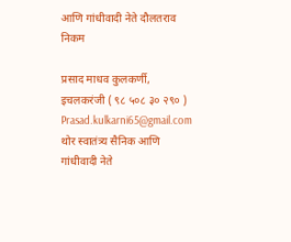आणि गांधीवादी नेते दौलतराव निकम

प्रसाद माधव कुलकर्णी, इचलकरंजी ( ९८ ५०८ ३० २९० ) Prasad.kulkarni65@gmail.com थोर स्वातंत्र्य सैनिक आणि गांधीवादी नेते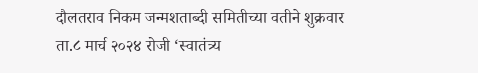दौलतराव निकम जन्मशताब्दी समितीच्या वतीने शुक्रवार ता.८ मार्च २०२४ रोजी ‘स्वातंत्र्य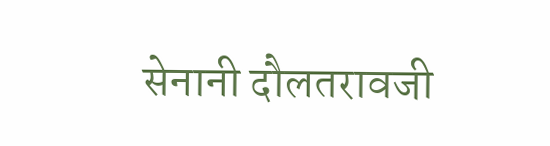सेनानी दौलतरावजी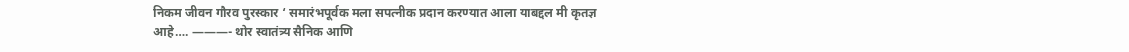निकम जीवन गौरव पुरस्कार ‘ समारंभपूर्वक मला सपत्नीक प्रदान करण्यात आला याबद्दल मी कृतज्ञ आहे…. ———- थोर स्वातंत्र्य सैनिक आणि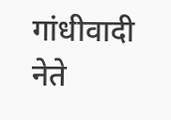गांधीवादी नेते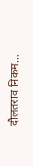दौलतराव निकम…